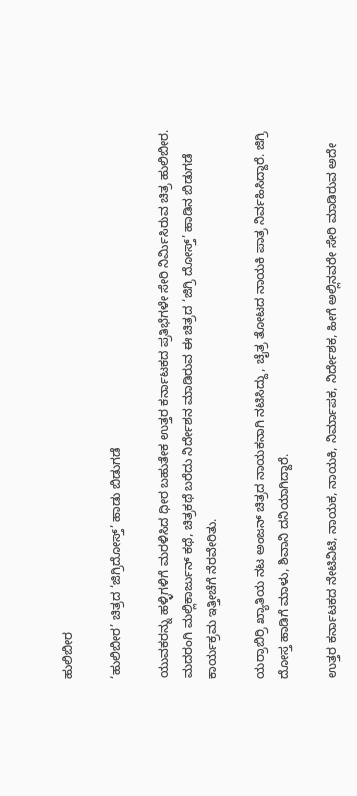ಹುಲಿಬೀರ

‘ಹುಲಿಬೀರ’ ಚಿತ್ರದ ‘ಜಿಗ್ರಿದೋಸ್ತ್’ ಹಾಡು ಬಿಡುಗಡೆ

ಯುವಕರನ್ನು ಹಳ್ಳಿಗಳಿಗೆ ಮರಳಿಸಿದ ಧೀರ ಬಹುತೇಕ ಉತ್ತರ ಕರ್ನಾಟಕದ ಪ್ರತಿಭೆಗಳೇ ಸೇರಿ ನಿರ್ಮಿಸಿರುವ ಚಿತ್ರ ಹುಲಿಬೀರ. ಮದರಂಗಿ ಮಲ್ಲಿಕಾರ್ಜುನ್ ಕಥೆ, ಚಿತ್ರಕಥೆ ಬರೆದು ನಿರ್ದೇಶನ ಮಾಡಿರುವ ಈ ಚಿತ್ರದ ‘ಜಿಗ್ರಿ ದೋಸ್ತ್’ ಹಾಡಿನ ಬಿಡುಗಡೆ ಕಾರ್ಯಕ್ರಮ ಇತ್ತೀಚೆಗೆ ನೆರವೇರಿತು.

ಯರ್ರಾಬಿರ್ರಿ ಖ್ಯಾತಿಯ ನಟ ಅಂಜನ್ ಚಿತ್ರದ ನಾಯಕನಾಗಿ ನಟಿಸಿದ್ದು, ಚೈತ್ರ ತೋಟದ ನಾಯಕಿ ಪಾತ್ರ ನಿರ್ವಹಿಸಿದ್ದಾರೆ. ಜಿಗ್ರಿ ದೋಸ್ತ ಹಾಡಿಗೆ ಮಾಳು, ಶಿವಾನಿ ದನಿಯಾಗಿದ್ದಾರೆ.

ಉತ್ತರ ಕರ್ನಾಟಕದ ನೇಟಿವಿಟಿ, ನಾಯಕ, ನಾಯಕಿ, ನಿರ್ಮಾಪಕ, ನಿರ್ದೇಶಕ, ಹೀಗೆ ಅಲ್ಲಿನವರೇ ಸೇರಿ ಮಾಡಿರುವ ಅದೇ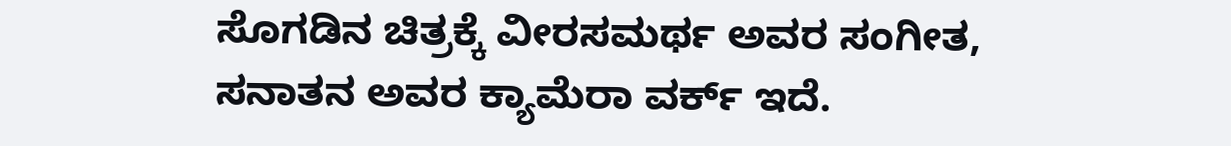ಸೊಗಡಿನ ಚಿತ್ರಕ್ಕೆ ವೀರಸಮರ್ಥ ಅವರ ಸಂಗೀತ, ಸನಾತನ ಅವರ ಕ್ಯಾಮೆರಾ ವರ್ಕ್ ಇದೆ.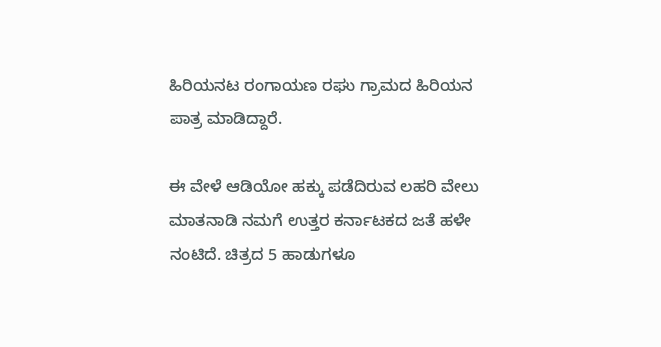ಹಿರಿಯನಟ ರಂಗಾಯಣ ರಘು ಗ್ರಾಮದ ಹಿರಿಯನ ಪಾತ್ರ ಮಾಡಿದ್ದಾರೆ.

ಈ ವೇಳೆ ಆಡಿಯೋ ಹಕ್ಕು ಪಡೆದಿರುವ ಲಹರಿ ವೇಲು ಮಾತನಾಡಿ ನಮಗೆ ಉತ್ತರ ಕರ್ನಾಟಕದ ಜತೆ ಹಳೇ ನಂಟಿದೆ. ಚಿತ್ರದ 5 ಹಾಡುಗಳೂ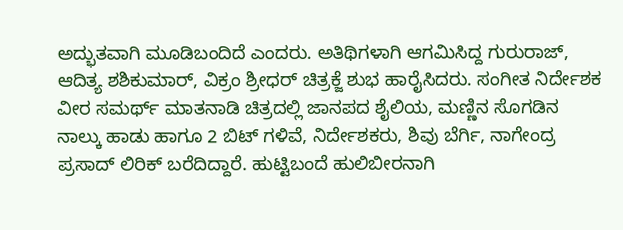ಅದ್ಭುತವಾಗಿ ಮೂಡಿಬಂದಿದೆ ಎಂದರು. ಅತಿಥಿಗಳಾಗಿ ಆಗಮಿಸಿದ್ದ ಗುರುರಾಜ್, ಆದಿತ್ಯ ಶಶಿಕುಮಾರ್, ವಿಕ್ರಂ ಶ್ರೀಧರ್ ಚಿತ್ರಕ್ಜೆ ಶುಭ ಹಾರೈಸಿದರು. ಸಂಗೀತ ನಿರ್ದೇಶಕ ವೀರ ಸಮರ್ಥ್ ಮಾತನಾಡಿ ಚಿತ್ರದಲ್ಲಿ ಜಾನಪದ ಶೈಲಿಯ, ಮಣ್ಣಿನ ಸೊಗಡಿನ ನಾಲ್ಕು ಹಾಡು ಹಾಗೂ 2 ಬಿಟ್ ಗಳಿವೆ, ನಿರ್ದೇಶಕರು, ಶಿವು ಬೆರ್ಗಿ, ನಾಗೇಂದ್ರ ಪ್ರಸಾದ್ ಲಿರಿಕ್ ಬರೆದಿದ್ದಾರೆ. ಹುಟ್ಟಿಬಂದೆ ಹುಲಿಬೀರನಾಗಿ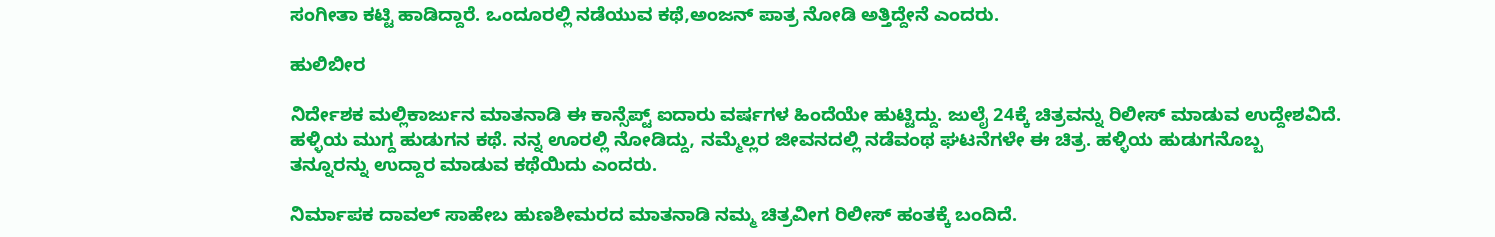ಸಂಗೀತಾ ಕಟ್ಟಿ ಹಾಡಿದ್ದಾರೆ. ಒಂದೂರಲ್ಲಿ ನಡೆಯುವ ಕಥೆ,ಅಂಜನ್ ಪಾತ್ರ ನೋಡಿ ಅತ್ತಿದ್ದೇನೆ ಎಂದರು.

ಹುಲಿಬೀರ

ನಿರ್ದೇಶಕ ಮಲ್ಲಿಕಾರ್ಜುನ ಮಾತನಾಡಿ ಈ ಕಾನ್ಸೆಪ್ಟ್ ಐದಾರು ವರ್ಷಗಳ‌ ಹಿಂದೆಯೇ ಹುಟ್ಟಿದ್ದು. ಜುಲೈ 24ಕ್ಕೆ ಚಿತ್ರವನ್ನು ರಿಲೀಸ್ ಮಾಡುವ ಉದ್ದೇಶವಿದೆ. ಹಳ್ಳಿಯ ಮುಗ್ದ ಹುಡುಗನ ಕಥೆ. ನನ್ನ ಊರಲ್ಲಿ ನೋಡಿದ್ದು, ನಮ್ಮೆಲ್ಲರ ಜೀವನದಲ್ಲಿ ನಡೆವಂಥ ಘಟನೆಗಳೇ ಈ ಚಿತ್ರ. ಹಳ್ಳಿಯ ಹುಡುಗನೊಬ್ಬ ತನ್ನೂರನ್ನು ಉದ್ದಾರ ಮಾಡುವ ಕಥೆಯಿದು ಎಂದರು.

ನಿರ್ಮಾಪಕ ದಾವಲ್ ಸಾಹೇಬ ಹುಣಶೀಮರದ ಮಾತನಾಡಿ ನಮ್ಮ ಚಿತ್ರವೀಗ ರಿಲೀಸ್ ಹಂತಕ್ಕೆ ಬಂದಿದೆ.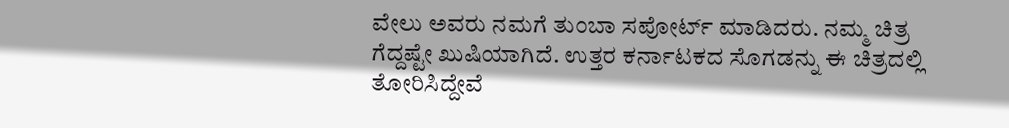ವೇಲು ಅವರು ನಮಗೆ ತುಂಬಾ ಸಪೋರ್ಟ್ ಮಾಡಿದರು. ನಮ್ಮ ಚಿತ್ರ ಗೆದ್ದಷ್ಟೇ ಖುಷಿಯಾಗಿದೆ. ಉತ್ತರ ಕರ್ನಾಟಕದ ಸೊಗಡನ್ನು ಈ ಚಿತ್ರದಲ್ಲಿ ತೋರಿಸಿದ್ದೇವೆ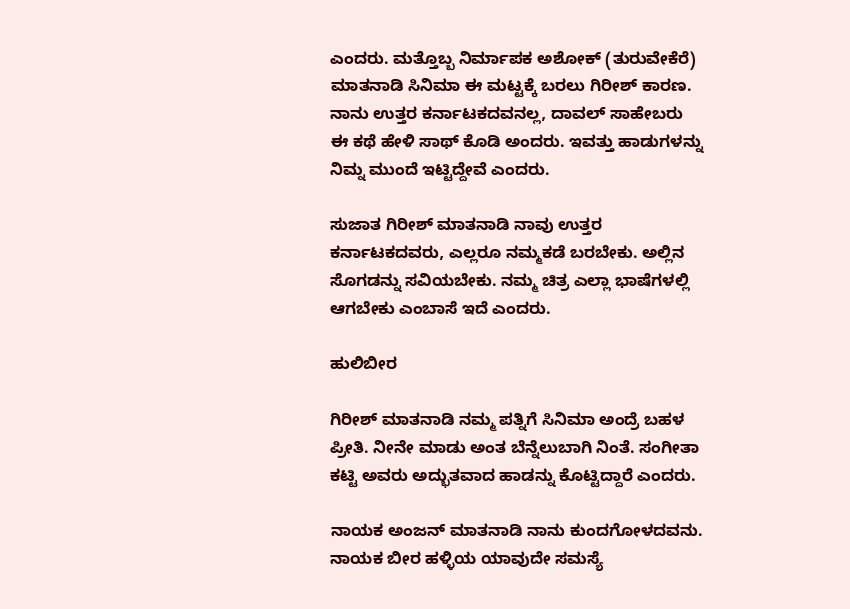ಎಂದರು. ಮತ್ತೊಬ್ಬ ನಿರ್ಮಾಪಕ ಅಶೋಕ್ (ತುರುವೇಕೆರೆ) ಮಾತನಾಡಿ ಸಿನಿಮಾ ಈ ಮಟ್ಟಕ್ಕೆ ಬರಲು ಗಿರೀಶ್ ಕಾರಣ. ನಾನು ಉತ್ತರ ಕರ್ನಾಟಕದವನಲ್ಲ, ದಾವಲ್ ಸಾಹೇಬರು ಈ ಕಥೆ ಹೇಳಿ ಸಾಥ್ ಕೊಡಿ ಅಂದರು. ಇವತ್ತು ಹಾಡುಗಳನ್ನು ನಿಮ್ನ ಮುಂದೆ ಇಟ್ಟಿದ್ದೇವೆ‌ ಎಂದರು.

ಸುಜಾತ ಗಿರೀಶ್ ಮಾತನಾಡಿ ನಾವು ಉತ್ತರ ಕರ್ನಾಟಕದವರು, ಎಲ್ಲರೂ ನಮ್ಮಕಡೆ ಬರಬೇಕು. ಅಲ್ಲಿನ ಸೊಗಡನ್ನು ಸವಿಯಬೇಕು. ನಮ್ಮ ಚಿತ್ರ ಎಲ್ಲಾ ಭಾಷೆಗಳಲ್ಲಿ ಆಗಬೇಕು ಎಂಬಾಸೆ ಇದೆ ಎಂದರು.

ಹುಲಿಬೀರ

ಗಿರೀಶ್ ಮಾತನಾಡಿ ನಮ್ಮ ಪತ್ನಿಗೆ ಸಿನಿಮಾ ಅಂದ್ರೆ ಬಹಳ ಪ್ರೀತಿ. ನೀನೇ ಮಾಡು ಅಂತ ಬೆನ್ನೆಲುಬಾಗಿ ನಿಂತೆ. ಸಂಗೀತಾ ಕಟ್ಟಿ ಅವರು ಅದ್ಭುತವಾದ ಹಾಡನ್ನು ಕೊಟ್ಟಿದ್ದಾರೆ ಎಂದರು.

ನಾಯಕ ಅಂಜನ್ ಮಾತನಾಡಿ ನಾನು ಕುಂದಗೋಳದವನು. ನಾಯಕ ಬೀರ ಹಳ್ಳಿಯ ಯಾವುದೇ ಸಮಸ್ಯೆ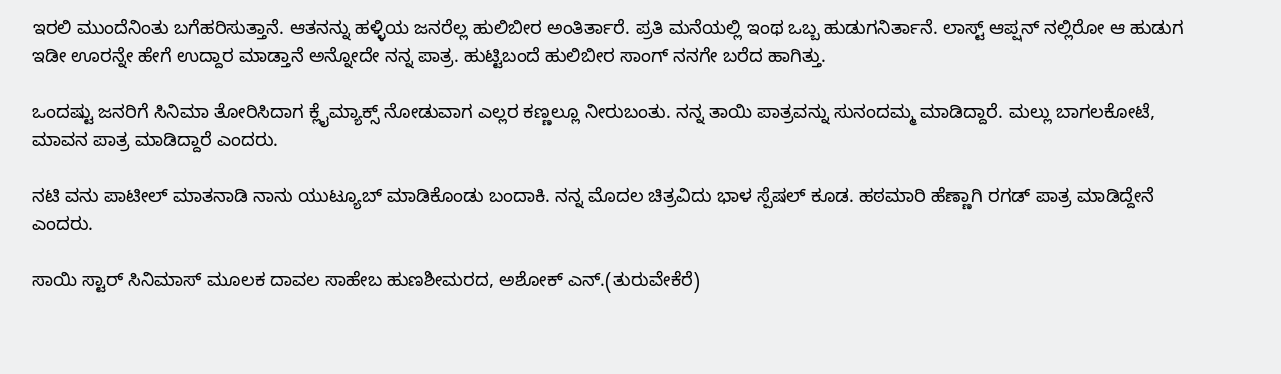ಇರಲಿ‌ ಮುಂದೆನಿಂತು ಬಗೆಹರಿಸುತ್ತಾನೆ. ಆತನನ್ನು ಹಳ್ಳಿಯ ಜನರೆಲ್ಲ ಹುಲಿಬೀರ ಅಂತಿರ್ತಾರೆ. ಪ್ರತಿ ಮನೆಯಲ್ಲಿ ಇಂಥ ಒಬ್ಬ ಹುಡುಗನಿರ್ತಾನೆ. ಲಾಸ್ಟ್ ಆಪ್ಷನ್ ನಲ್ಲಿರೋ ಆ ಹುಡುಗ ಇಡೀ ಊರನ್ನೇ ಹೇಗೆ ಉದ್ದಾರ ಮಾಡ್ತಾನೆ ಅನ್ನೋದೇ ನನ್ನ ಪಾತ್ರ. ಹುಟ್ಟಿಬಂದೆ ಹುಲಿಬೀರ ಸಾಂಗ್ ನನಗೇ ಬರೆದ ಹಾಗಿತ್ತು.

ಒಂದಷ್ಟು ಜನರಿಗೆ ಸಿನಿಮಾ ತೋರಿಸಿದಾಗ ಕ್ಲೈಮ್ಯಾಕ್ಸ್ ನೋಡುವಾಗ ಎಲ್ಲರ ಕಣ್ಣಲ್ಲೂ ನೀರುಬಂತು. ನನ್ನ ತಾಯಿ ಪಾತ್ರವನ್ನು ಸುನಂದಮ್ಮ ಮಾಡಿದ್ದಾರೆ. ಮಲ್ಲು ಬಾಗಲಕೋಟೆ, ಮಾವನ‌ ಪಾತ್ರ ಮಾಡಿದ್ದಾರೆ ಎಂದರು.

ನಟಿ ವನು ಪಾಟೀಲ್ ಮಾತನಾಡಿ ನಾನು ಯುಟ್ಯೂಬ್ ಮಾಡಿಕೊಂಡು ಬಂದಾಕಿ. ನನ್ನ ಮೊದಲ ಚಿತ್ರವಿದು‌ ಭಾಳ ಸ್ಪೆಷಲ್ ಕೂಡ. ಹಠಮಾರಿ ಹೆಣ್ಣಾಗಿ ರಗಡ್ ಪಾತ್ರ ಮಾಡಿದ್ದೇನೆ ಎಂದರು.

ಸಾಯಿ ಸ್ಟಾರ್ ಸಿನಿಮಾಸ್ ಮೂಲಕ ದಾವಲ ಸಾಹೇಬ ಹುಣಶೀಮರದ, ಅಶೋಕ್ ಎನ್.(ತುರುವೇಕೆರೆ)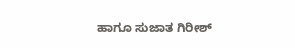ಹಾಗೂ ಸುಜಾತ ಗಿರೀಶ್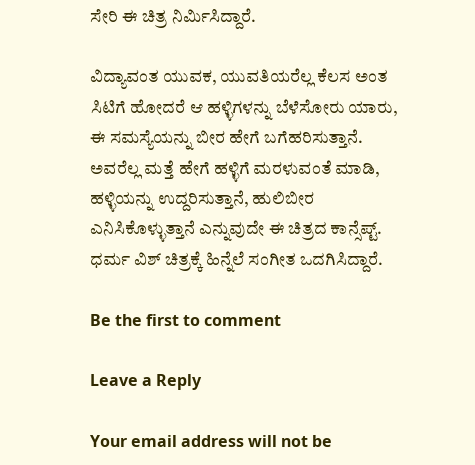ಸೇರಿ ಈ ಚಿತ್ರ ನಿರ್ಮಿಸಿದ್ದಾರೆ.

ವಿದ್ಯಾವಂತ ಯುವಕ, ಯುವತಿಯರೆಲ್ಲ ಕೆಲಸ ಅಂತ ಸಿಟಿಗೆ ಹೋದರೆ ಆ ಹಳ್ಳಿಗಳನ್ನು ಬೆಳೆಸೋರು ಯಾರು, ಈ ಸಮಸ್ಯೆಯನ್ನು ಬೀರ ಹೇಗೆ ಬಗೆಹರಿಸುತ್ತಾನೆ. ಅವರೆಲ್ಲ ಮತ್ತೆ ಹೇಗೆ ಹಳ್ಳಿಗೆ ಮರಳುವಂತೆ ಮಾಡಿ, ಹಳ್ಳಿಯನ್ನು ಉದ್ದರಿಸುತ್ತಾನೆ, ಹುಲಿಬೀರ ಎನಿಸಿಕೊಳ್ಳುತ್ತಾನೆ ಎನ್ನುವುದೇ ಈ ಚಿತ್ರದ ಕಾನ್ಸೆಪ್ಟ್. ಧರ್ಮ ವಿಶ್ ಚಿತ್ರಕ್ಕೆ ಹಿನ್ನೆಲೆ ಸಂಗೀತ ಒದಗಿಸಿದ್ದಾರೆ.

Be the first to comment

Leave a Reply

Your email address will not be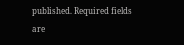published. Required fields are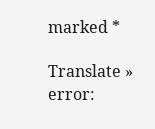marked *

Translate »
error: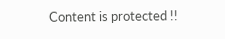Content is protected !!